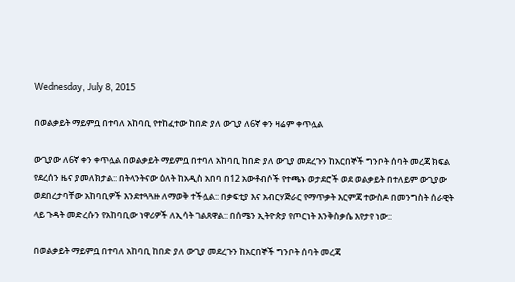Wednesday, July 8, 2015

በወልቃይት ማይምቧ በተባለ አከባቢ የተከፈተው ከበድ ያለ ውጊያ ለ6ኛ ቀን ዛሬም ቀጥሏል

ውጊያው ለ6ኛ ቀን ቀጥሏል በወልቃይት ማይምቧ በተባለ አከባቢ ከበድ ያለ ውጊያ መደረጉን ከአርበኞች ግንቦት ሰባት መረጃ ክፍል የደረሰን ዜና ያመለክታል:: በትላንትናው ዕለት ከአዲስ አበባ በ12 አውቶብሶች የተጫኑ ወታደሮች ወደ ወልቃይት በተለይም ውጊያው ወደበረታባቸው አከባቢዎች እንደተጓጓዙ ለማወቅ ተችሏል:: በቃፍቲያ እና አብርሃጅራር የማጥቃት እርምጃ ተውስዶ በመንግስት ሰራዊት ላይ ጉዳት መድረሱን የአከባቢው ነዋሪዎች ለኢሳት ገልጸዋል:: በሰሜን ኢትዮጵያ የጦርነት እንቅስቃሴ እየታየ ነው::

በወልቃይት ማይምቧ በተባለ አከባቢ ከበድ ያለ ውጊያ መደረጉን ከአርበኞች ግንቦት ሰባት መረጃ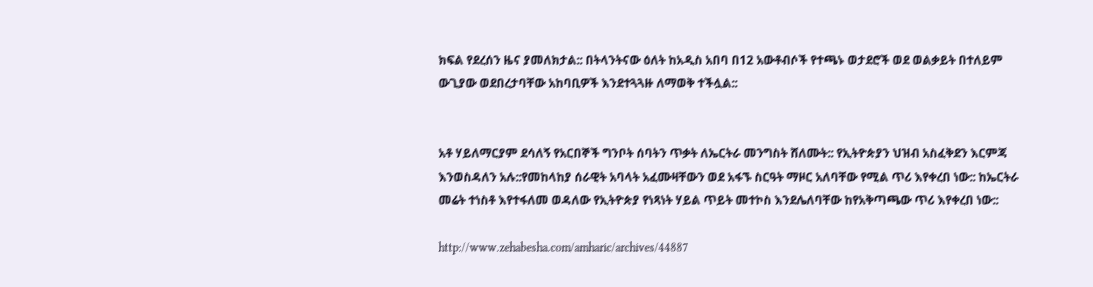ክፍል የደረሰን ዜና ያመለክታል:: በትላንትናው ዕለት ከአዲስ አበባ በ12 አውቶብሶች የተጫኑ ወታደሮች ወደ ወልቃይት በተለይም ውጊያው ወደበረታባቸው አከባቢዎች እንደተጓጓዙ ለማወቅ ተችሏል::


አቶ ሃይለማርያም ደሳለኝ የአርበኞች ግንቦት ሰባትን ጥቃት ለኤርትራ መንግስት ሸለሙት:: የኢትዮጵያን ህዝብ አስፈቅደን እርምጃ እንወስዳለን አሉ::የመከላከያ ሰራዊት አባላት አፈሙዛቸውን ወደ አፋኙ ስርዓት ማዞር አለባቸው የሚል ጥሪ እየቀረበ ነው:: ከኤርትራ መሬት ተነስቶ እየተፋለመ ወዳለው የኢትዮጵያ የነጻነት ሃይል ጥይት መተኮስ እንደሌለባቸው ከየአቅጣጫው ጥሪ እየቀረበ ነው::

http://www.zehabesha.com/amharic/archives/44887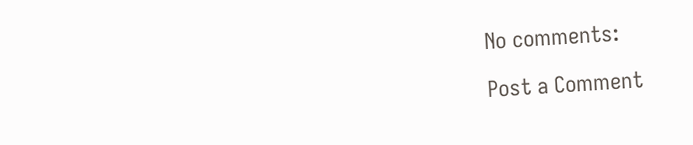No comments:

Post a Comment